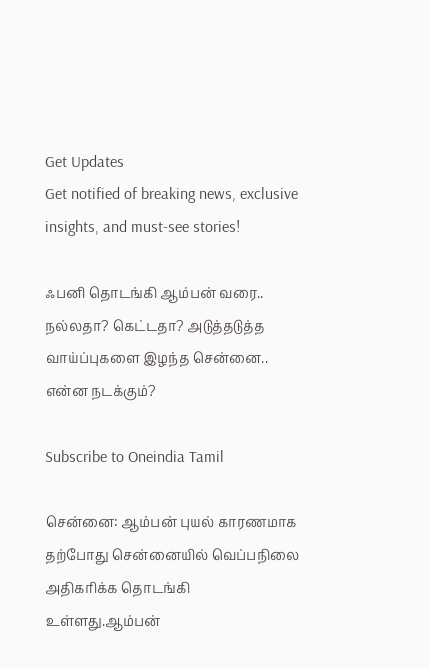Get Updates
Get notified of breaking news, exclusive insights, and must-see stories!

ஃபனி தொடங்கி ஆம்பன் வரை.. நல்லதா? கெட்டதா? அடுத்தடுத்த வாய்ப்புகளை இழந்த சென்னை.. என்ன நடக்கும்?

Subscribe to Oneindia Tamil

சென்னை: ஆம்பன் புயல் காரணமாக தற்போது சென்னையில் வெப்பநிலை அதிகரிக்க தொடங்கி உள்ளது.ஆம்பன்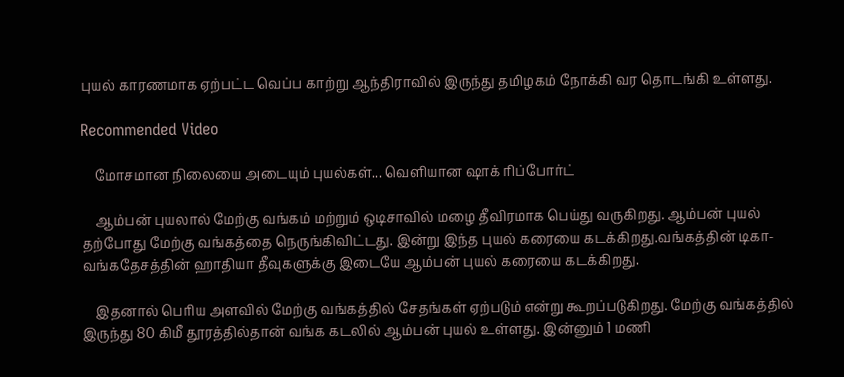புயல் காரணமாக ஏற்பட்ட வெப்ப காற்று ஆந்திராவில் இருந்து தமிழகம் நோக்கி வர தொடங்கி உள்ளது.

Recommended Video

    மோசமான நிலையை அடையும் புயல்கள்... வெளியான ஷாக் ரிப்போர்ட்

    ஆம்பன் புயலால் மேற்கு வங்கம் மற்றும் ஒடிசாவில் மழை தீவிரமாக பெய்து வருகிறது. ஆம்பன் புயல் தற்போது மேற்கு வங்கத்தை நெருங்கிவிட்டது. இன்று இந்த புயல் கரையை கடக்கிறது.வங்கத்தின் டிகா- வங்கதேசத்தின் ஹாதியா தீவுகளுக்கு இடையே ஆம்பன் புயல் கரையை கடக்கிறது.

    இதனால் பெரிய அளவில் மேற்கு வங்கத்தில் சேதங்கள் ஏற்படும் என்று கூறப்படுகிறது. மேற்கு வங்கத்தில் இருந்து 80 கிமீ தூரத்தில்தான் வங்க கடலில் ஆம்பன் புயல் உள்ளது. இன்னும் 1 மணி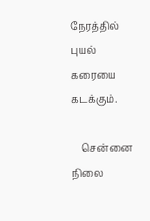நேரத்தில் புயல் கரையை கடக்கும்.

    சென்னை நிலை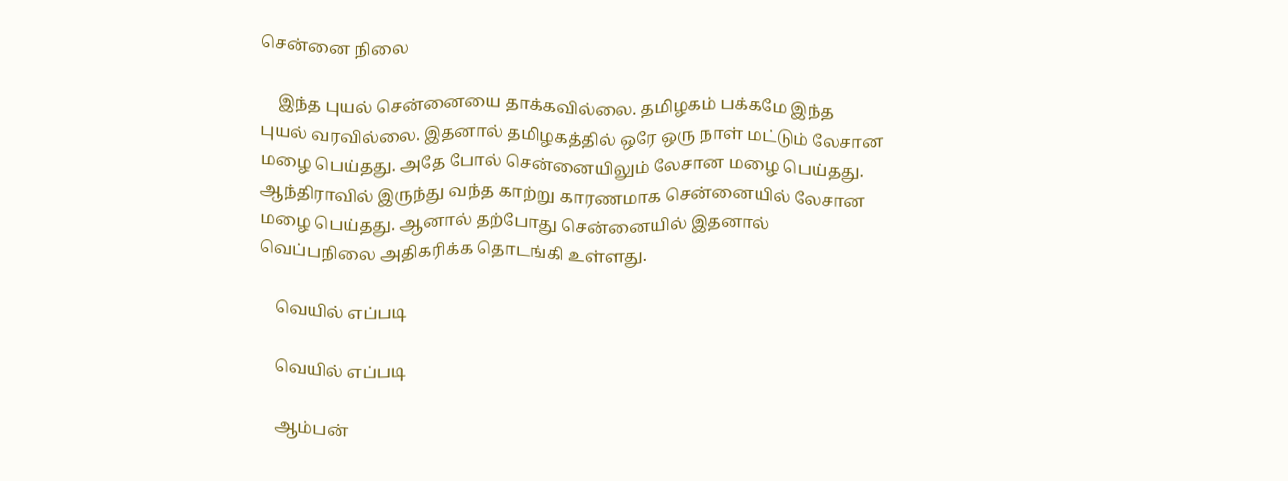சென்னை நிலை

    இந்த புயல் சென்னையை தாக்கவில்லை. தமிழகம் பக்கமே இந்த புயல் வரவில்லை. இதனால் தமிழகத்தில் ஒரே ஒரு நாள் மட்டும் லேசான மழை பெய்தது. அதே போல் சென்னையிலும் லேசான மழை பெய்தது. ஆந்திராவில் இருந்து வந்த காற்று காரணமாக சென்னையில் லேசான மழை பெய்தது. ஆனால் தற்போது சென்னையில் இதனால் வெப்பநிலை அதிகரிக்க தொடங்கி உள்ளது.

    வெயில் எப்படி

    வெயில் எப்படி

    ஆம்பன்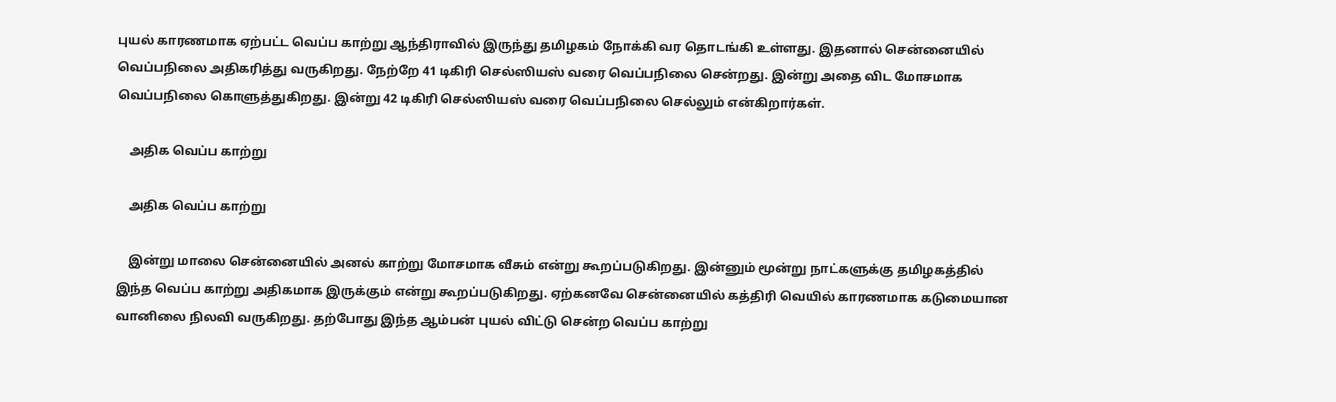புயல் காரணமாக ஏற்பட்ட வெப்ப காற்று ஆந்திராவில் இருந்து தமிழகம் நோக்கி வர தொடங்கி உள்ளது. இதனால் சென்னையில் வெப்பநிலை அதிகரித்து வருகிறது. நேற்றே 41 டிகிரி செல்ஸியஸ் வரை வெப்பநிலை சென்றது. இன்று அதை விட மோசமாக வெப்பநிலை கொளுத்துகிறது. இன்று 42 டிகிரி செல்ஸியஸ் வரை வெப்பநிலை செல்லும் என்கிறார்கள்.

    அதிக வெப்ப காற்று

    அதிக வெப்ப காற்று

    இன்று மாலை சென்னையில் அனல் காற்று மோசமாக வீசும் என்று கூறப்படுகிறது. இன்னும் மூன்று நாட்களுக்கு தமிழகத்தில் இந்த வெப்ப காற்று அதிகமாக இருக்கும் என்று கூறப்படுகிறது. ஏற்கனவே சென்னையில் கத்திரி வெயில் காரணமாக கடுமையான வானிலை நிலவி வருகிறது. தற்போது இந்த ஆம்பன் புயல் விட்டு சென்ற வெப்ப காற்று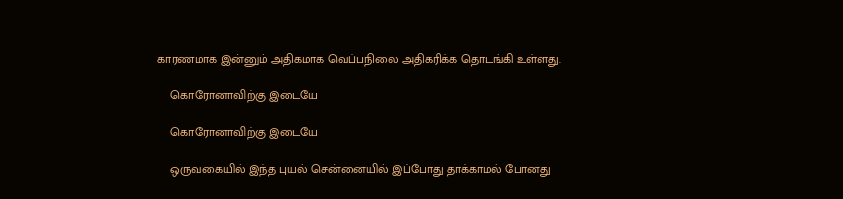காரணமாக இன்னும் அதிகமாக வெப்பநிலை அதிகரிக்க தொடங்கி உள்ளது.

    கொரோனாவிற்கு இடையே

    கொரோனாவிற்கு இடையே

    ஒருவகையில் இந்த புயல் சென்னையில் இப்போது தாக்காமல் போனது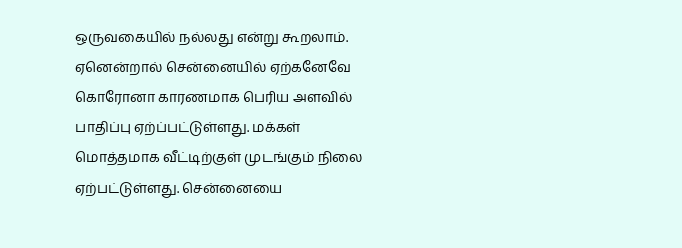ஒருவகையில் நல்லது என்று கூறலாம். ஏனென்றால் சென்னையில் ஏற்கனேவே கொரோனா காரணமாக பெரிய அளவில் பாதிப்பு ஏற்ப்பட்டுள்ளது. மக்கள் மொத்தமாக வீட்டிற்குள் முடங்கும் நிலை ஏற்பட்டுள்ளது. சென்னையை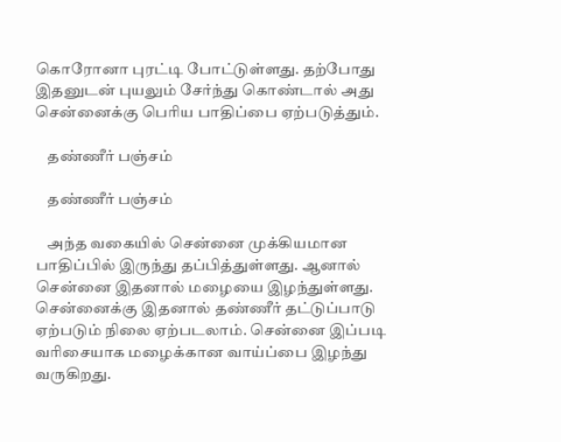கொரோனா புரட்டி போட்டுள்ளது. தற்போது இதனுடன் புயலும் சேர்ந்து கொண்டால் அது சென்னைக்கு பெரிய பாதிப்பை ஏற்படுத்தும்.

    தண்ணீர் பஞ்சம்

    தண்ணீர் பஞ்சம்

    அந்த வகையில் சென்னை முக்கியமான பாதிப்பில் இருந்து தப்பித்துள்ளது. ஆனால் சென்னை இதனால் மழையை இழந்துள்ளது. சென்னைக்கு இதனால் தண்ணீர் தட்டுப்பாடு ஏற்படும் நிலை ஏற்படலாம். சென்னை இப்படி வரிசையாக மழைக்கான வாய்ப்பை இழந்து வருகிறது.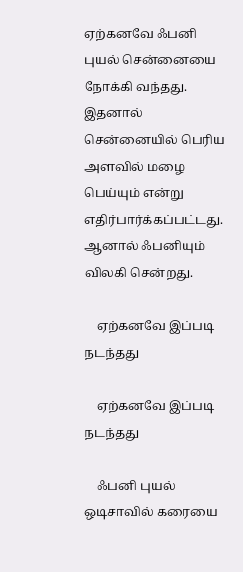ஏற்கனவே ஃபனி புயல் சென்னையை நோக்கி வந்தது. இதனால் சென்னையில் பெரிய அளவில் மழை பெய்யும் என்று எதிர்பார்க்கப்பட்டது. ஆனால் ஃபனியும் விலகி சென்றது.

    ஏற்கனவே இப்படி நடந்தது

    ஏற்கனவே இப்படி நடந்தது

    ஃபனி புயல் ஒடிசாவில் கரையை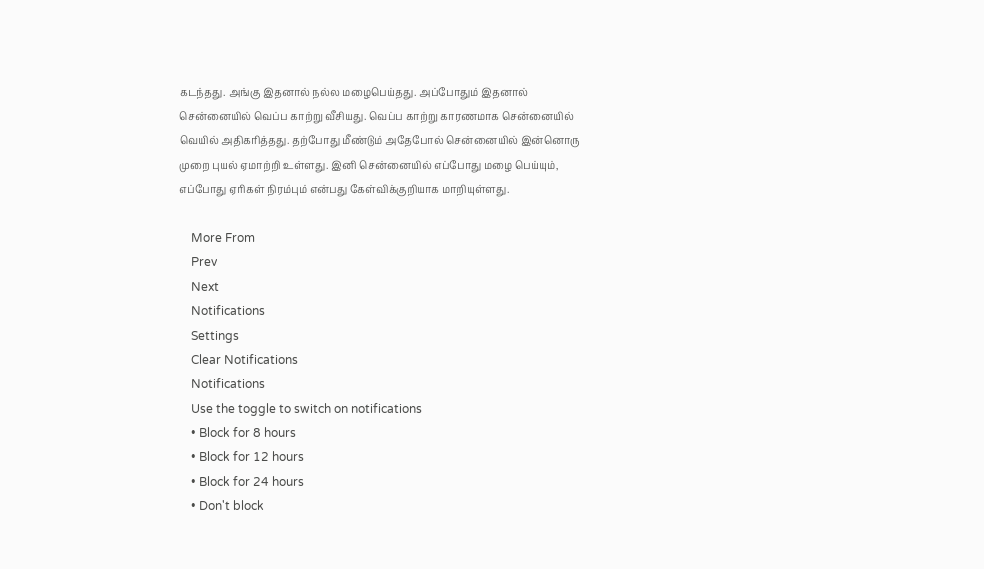கடந்தது. அங்கு இதனால் நல்ல மழைபெய்தது. அப்போதும் இதனால் சென்னையில் வெப்ப காற்று வீசியது. வெப்ப காற்று காரணமாக சென்னையில் வெயில் அதிகரித்தது. தற்போது மீண்டும் அதேபோல் சென்னையில் இன்னொரு முறை புயல் ஏமாற்றி உள்ளது. இனி சென்னையில் எப்போது மழை பெய்யும், எப்போது ஏரிகள் நிரம்பும் என்பது கேள்விக்குறியாக மாறியுள்ளது.

    More From
    Prev
    Next
    Notifications
    Settings
    Clear Notifications
    Notifications
    Use the toggle to switch on notifications
    • Block for 8 hours
    • Block for 12 hours
    • Block for 24 hours
    • Don't block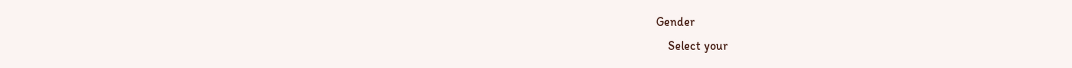Gender
    Select your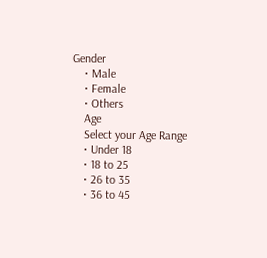Gender
    • Male
    • Female
    • Others
    Age
    Select your Age Range
    • Under 18
    • 18 to 25
    • 26 to 35
    • 36 to 45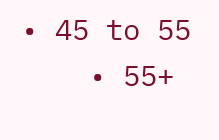• 45 to 55
    • 55+